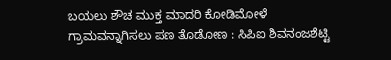ಬಯಲು ಶೌಚ ಮುಕ್ತ ಮಾದರಿ ಕೋಡಿಮೋಳೆ ಗ್ರಾಮವನ್ನಾಗಿಸಲು ಪಣ ತೊಡೋಣ : ಸಿಪಿಐ ಶಿವನಂಜಶೆಟ್ಟಿ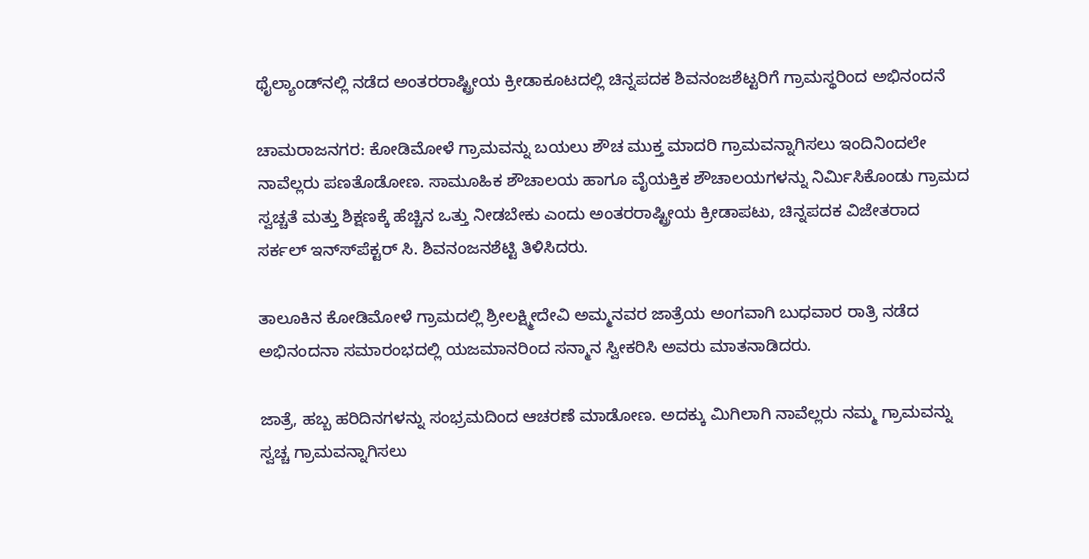ಥೈಲ್ಯಾಂಡ್‍ನಲ್ಲಿ ನಡೆದ ಅಂತರರಾಷ್ಟ್ರೀಯ ಕ್ರೀಡಾಕೂಟದಲ್ಲಿ ಚಿನ್ನಪದಕ ಶಿವನಂಜಶೆಟ್ಟರಿಗೆ ಗ್ರಾಮಸ್ಥರಿಂದ ಅಭಿನಂದನೆ

ಚಾಮರಾಜನಗರ: ಕೋಡಿಮೋಳೆ ಗ್ರಾಮವನ್ನು ಬಯಲು ಶೌಚ ಮುಕ್ತ ಮಾದರಿ ಗ್ರಾಮವನ್ನಾಗಿಸಲು ಇಂದಿನಿಂದಲೇ ನಾವೆಲ್ಲರು ಪಣತೊಡೋಣ. ಸಾಮೂಹಿಕ ಶೌಚಾಲಯ ಹಾಗೂ ವೈಯಕ್ತಿಕ ಶೌಚಾಲಯಗಳನ್ನು ನಿರ್ಮಿಸಿಕೊಂಡು ಗ್ರಾಮದ ಸ್ವಚ್ಚತೆ ಮತ್ತು ಶಿಕ್ಷಣಕ್ಕೆ ಹೆಚ್ಚಿನ ಒತ್ತು ನೀಡಬೇಕು ಎಂದು ಅಂತರರಾಷ್ಟ್ರೀಯ ಕ್ರೀಡಾಪಟು, ಚಿನ್ನಪದಕ ವಿಜೇತರಾದ ಸರ್ಕಲ್ ಇನ್ಸ್‍ಪೆಕ್ಟರ್ ಸಿ. ಶಿವನಂಜನಶೆಟ್ಟಿ ತಿಳಿಸಿದರು.

ತಾಲೂಕಿನ ಕೋಡಿಮೋಳೆ ಗ್ರಾಮದಲ್ಲಿ ಶ್ರೀಲಕ್ಷ್ಮೀದೇವಿ ಅಮ್ಮನವರ ಜಾತ್ರೆಯ ಅಂಗವಾಗಿ ಬುಧವಾರ ರಾತ್ರಿ ನಡೆದ ಅಭಿನಂದನಾ ಸಮಾರಂಭದಲ್ಲಿ ಯಜಮಾನರಿಂದ ಸನ್ಮಾನ ಸ್ವೀಕರಿಸಿ ಅವರು ಮಾತನಾಡಿದರು.

ಜಾತ್ರೆ, ಹಬ್ಬ ಹರಿದಿನಗಳನ್ನು ಸಂಭ್ರಮದಿಂದ ಆಚರಣೆ ಮಾಡೋಣ. ಅದಕ್ಕು ಮಿಗಿಲಾಗಿ ನಾವೆಲ್ಲರು ನಮ್ಮ ಗ್ರಾಮವನ್ನು ಸ್ವಚ್ಚ ಗ್ರಾಮವನ್ನಾಗಿಸಲು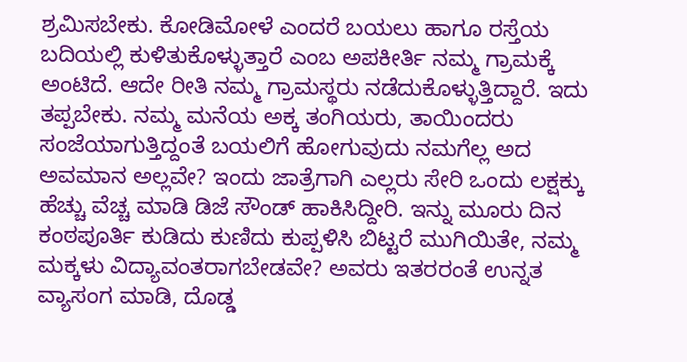ಶ್ರಮಿಸಬೇಕು. ಕೋಡಿಮೋಳೆ ಎಂದರೆ ಬಯಲು ಹಾಗೂ ರಸ್ತೆಯ ಬದಿಯಲ್ಲಿ ಕುಳಿತುಕೊಳ್ಳುತ್ತಾರೆ ಎಂಬ ಅಪಕೀರ್ತಿ ನಮ್ಮ ಗ್ರಾಮಕ್ಕೆ ಅಂಟಿದೆ. ಆದೇ ರೀತಿ ನಮ್ಮ ಗ್ರಾಮಸ್ಥರು ನಡೆದುಕೊಳ್ಳುತ್ತಿದ್ದಾರೆ. ಇದು ತಪ್ಪಬೇಕು. ನಮ್ಮ ಮನೆಯ ಅಕ್ಕ ತಂಗಿಯರು, ತಾಯಿಂದರು ಸಂಜೆಯಾಗುತ್ತಿದ್ದಂತೆ ಬಯಲಿಗೆ ಹೋಗುವುದು ನಮಗೆಲ್ಲ ಅದ ಅವಮಾನ ಅಲ್ಲವೇ? ಇಂದು ಜಾತ್ರೆಗಾಗಿ ಎಲ್ಲರು ಸೇರಿ ಒಂದು ಲಕ್ಷಕ್ಕು ಹೆಚ್ಚು ವೆಚ್ಚ ಮಾಡಿ ಡಿಜೆ ಸೌಂಡ್ ಹಾಕಿಸಿದ್ದೀರಿ. ಇನ್ನು ಮೂರು ದಿನ ಕಂಠಪೂರ್ತಿ ಕುಡಿದು ಕುಣಿದು ಕುಪ್ಪಳಿಸಿ ಬಿಟ್ಟರೆ ಮುಗಿಯಿತೇ, ನಮ್ಮ ಮಕ್ಕಳು ವಿದ್ಯಾವಂತರಾಗಬೇಡವೇ? ಅವರು ಇತರರಂತೆ ಉನ್ನತ ವ್ಯಾಸಂಗ ಮಾಡಿ, ದೊಡ್ಡ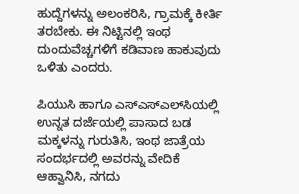ಹುದ್ದೆಗಳನ್ನು ಅಲಂಕರಿಸಿ, ಗ್ರಾಮಕ್ಕೆ ಕೀರ್ತಿ ತರಬೇಕು. ಈ ನಿಟ್ಟಿನಲ್ಲಿ ಇಂಥ ದುಂದುವೆಚ್ಚಗಳಿಗೆ ಕಡಿವಾಣ ಹಾಕುವುದು ಒಳಿತು ಎಂದರು.

ಪಿಯುಸಿ ಹಾಗೂ ಎಸ್‍ಎಸ್‍ಎಲ್‍ಸಿಯಲ್ಲಿ ಉನ್ನತ ದರ್ಜೆಯಲ್ಲಿ ಪಾಸಾದ ಬಡ ಮಕ್ಕಳನ್ನು ಗುರುತಿಸಿ, ಇಂಥ ಜಾತ್ರೆಯ ಸಂದರ್ಭದಲ್ಲಿ ಅವರನ್ನು ವೇದಿಕೆ ಆಹ್ವಾನಿಸಿ, ನಗದು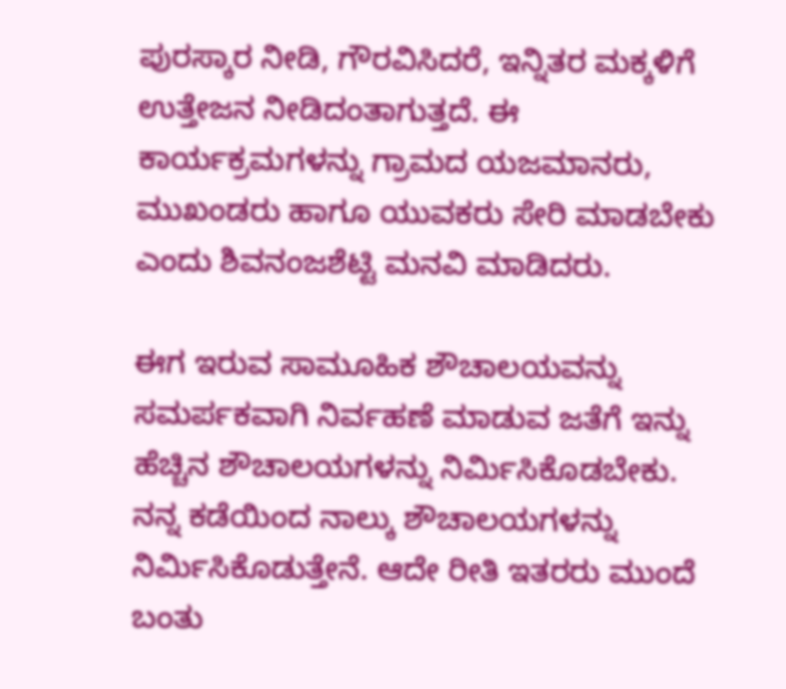ಪುರಸ್ಕಾರ ನೀಡಿ, ಗೌರವಿಸಿದರೆ, ಇನ್ನಿತರ ಮಕ್ಕಳಿಗೆ ಉತ್ತೇಜನ ನೀಡಿದಂತಾಗುತ್ತದೆ. ಈ ಕಾರ್ಯಕ್ರಮಗಳನ್ನು ಗ್ರಾಮದ ಯಜಮಾನರು, ಮುಖಂಡರು ಹಾಗೂ ಯುವಕರು ಸೇರಿ ಮಾಡಬೇಕು ಎಂದು ಶಿವನಂಜಶೆಟ್ಟಿ ಮನವಿ ಮಾಡಿದರು.

ಈಗ ಇರುವ ಸಾಮೂಹಿಕ ಶೌಚಾಲಯವನ್ನು ಸಮರ್ಪಕವಾಗಿ ನಿರ್ವಹಣೆ ಮಾಡುವ ಜತೆಗೆ ಇನ್ನು ಹೆಚ್ಚಿನ ಶೌಚಾಲಯಗಳನ್ನು ನಿರ್ಮಿಸಿಕೊಡಬೇಕು. ನನ್ನ ಕಡೆಯಿಂದ ನಾಲ್ಕು ಶೌಚಾಲಯಗಳನ್ನು ನಿರ್ಮಿಸಿಕೊಡುತ್ತೇನೆ. ಆದೇ ರೀತಿ ಇತರರು ಮುಂದೆ ಬಂತು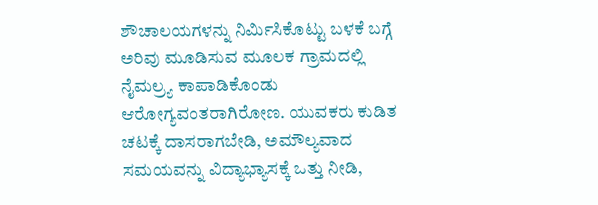ಶೌಚಾಲಯಗಳನ್ನು ನಿರ್ಮಿಸಿಕೊಟ್ಟು ಬಳಕೆ ಬಗ್ಗೆ ಅರಿವು ಮೂಡಿಸುವ ಮೂಲಕ ಗ್ರಾಮದಲ್ಲಿ ನೈಮಲ್ರ್ಯ ಕಾಪಾಡಿಕೊಂಡು ಆರೋಗ್ಯವಂತರಾಗಿರೋಣ. ಯುವಕರು ಕುಡಿತ ಚಟಕ್ಕೆ ದಾಸರಾಗಬೇಡಿ, ಅಮೌಲ್ಯವಾದ ಸಮಯವನ್ನು ವಿದ್ಯಾಭ್ಯಾಸಕ್ಕೆ ಒತ್ತು ನೀಡಿ,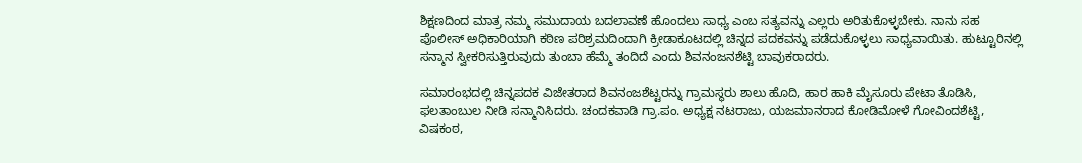ಶಿಕ್ಷಣದಿಂದ ಮಾತ್ರ ನಮ್ಮ ಸಮುದಾಯ ಬದಲಾವಣೆ ಹೊಂದಲು ಸಾಧ್ಯ ಎಂಬ ಸತ್ಯವನ್ನು ಎಲ್ಲರು ಅರಿತುಕೊಳ್ಳಬೇಕು. ನಾನು ಸಹ ಪೊಲೀಸ್ ಅಧಿಕಾರಿಯಾಗಿ ಕಠಿಣ ಪರಿಶ್ರಮದಿಂದಾಗಿ ಕ್ರೀಡಾಕೂಟದಲ್ಲಿ ಚಿನ್ನದ ಪದಕವನ್ನು ಪಡೆದುಕೊಳ್ಳಲು ಸಾಧ್ಯವಾಯಿತು. ಹುಟ್ಟೂರಿನಲ್ಲಿ ಸನ್ಮಾನ ಸ್ವೀಕರಿಸುತ್ತಿರುವುದು ತುಂಬಾ ಹೆಮ್ಮೆ ತಂದಿದೆ ಎಂದು ಶಿವನಂಜನಶೆಟ್ಟಿ ಬಾವುಕರಾದರು.

ಸಮಾರಂಭದಲ್ಲಿ ಚಿನ್ನಪದಕ ವಿಜೇತರಾದ ಶಿವನಂಜಶೆಟ್ಟರನ್ನು ಗ್ರಾಮಸ್ಥರು ಶಾಲು ಹೊದಿ, ಹಾರ ಹಾಕಿ ಮೈಸೂರು ಪೇಟಾ ತೊಡಿಸಿ, ಫಲತಾಂಬುಲ ನೀಡಿ ಸನ್ಮಾನಿಸಿದರು. ಚಂದಕವಾಡಿ ಗ್ರಾ.ಪಂ. ಅಧ್ಯಕ್ಷ ನಟರಾಜು, ಯಜಮಾನರಾದ ಕೋಡಿಮೋಳೆ ಗೋವಿಂದಶೆಟ್ಟಿ, ವಿಷಕಂಠ,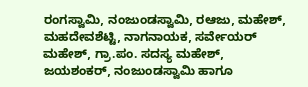ರಂಗಸ್ವಾಮಿ, ನಂಜುಂಡಸ್ವಾಮಿ, ರಆಜು, ಮಹೇಶ್, ಮಹದೇವಶೆಟ್ಟಿ, ನಾಗನಾಯಕ, ಸರ್ವೇಯರ್ ಮಹೇಶ್, ಗ್ರಾ.ಪಂ. ಸದಸ್ಯ ಮಹೇಶ್, ಜಯಶಂಕರ್, ನಂಜುಂಡಸ್ವಾಮಿ ಹಾಗೂ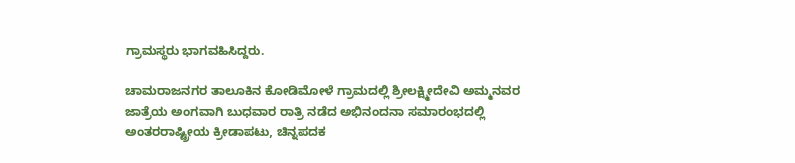ಗ್ರಾಮಸ್ಥರು ಭಾಗವಹಿಸಿದ್ದರು.

ಚಾಮರಾಜನಗರ ತಾಲೂಕಿನ ಕೋಡಿಮೋಳೆ ಗ್ರಾಮದಲ್ಲಿ ಶ್ರೀಲಕ್ಷ್ಮೀದೇವಿ ಅಮ್ಮನವರ ಜಾತ್ರೆಯ ಅಂಗವಾಗಿ ಬುಧವಾರ ರಾತ್ರಿ ನಡೆದ ಅಭಿನಂದನಾ ಸಮಾರಂಭದಲ್ಲಿ ಅಂತರರಾಷ್ಟ್ರೀಯ ಕ್ರೀಡಾಪಟು, ಚಿನ್ನಪದಕ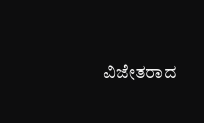ವಿಜೇತರಾದ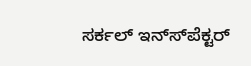ಸರ್ಕಲ್ ಇನ್ಸ್‍ಪೆಕ್ಟರ್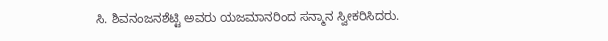ಸಿ. ಶಿವನಂಜನಶೆಟ್ಟಿ ಅವರು ಯಜಮಾನರಿಂದ ಸನ್ಮಾನ ಸ್ವೀಕರಿಸಿದರು.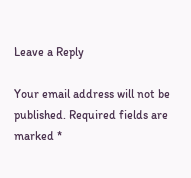Leave a Reply

Your email address will not be published. Required fields are marked *